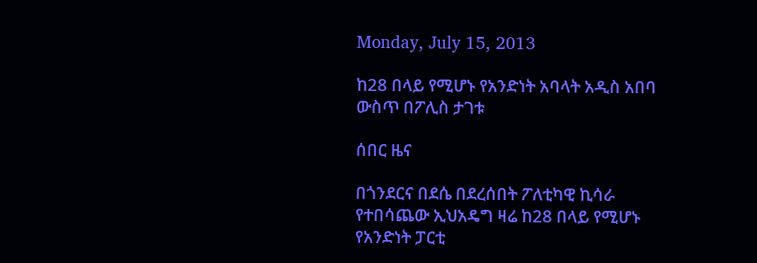Monday, July 15, 2013

ከ28 በላይ የሚሆኑ የአንድነት አባላት አዲስ አበባ ውስጥ በፖሊስ ታገቱ

ሰበር ዜና

በጎንደርና በደሴ በደረሰበት ፖለቲካዊ ኪሳራ የተበሳጨው ኢህአዴግ ዛሬ ከ28 በላይ የሚሆኑ የአንድነት ፓርቲ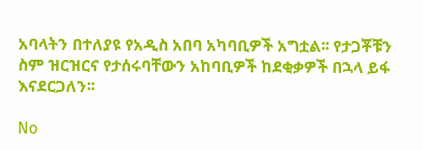አባላትን በተለያዩ የአዲስ አበባ አካባቢዎች አግቷል፡፡ የታጋቾቹን ስም ዝርዝርና የታሰሩባቸውን አከባቢዎች ከደቂቃዎች በኋላ ይፋ እናደርጋለን፡፡

No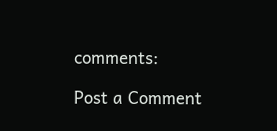comments:

Post a Comment